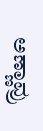ಅಣ್ಣಾವ್ರು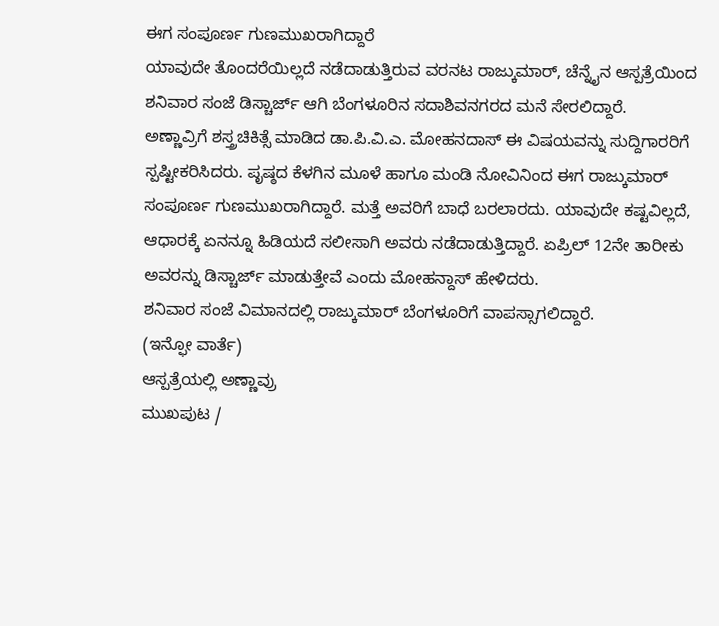ಈಗ ಸಂಪೂರ್ಣ ಗುಣಮುಖರಾಗಿದ್ದಾರೆ
ಯಾವುದೇ ತೊಂದರೆಯಿಲ್ಲದೆ ನಡೆದಾಡುತ್ತಿರುವ ವರನಟ ರಾಜ್ಕುಮಾರ್, ಚೆನ್ನೈನ ಆಸ್ಪತ್ರೆಯಿಂದ ಶನಿವಾರ ಸಂಜೆ ಡಿಸ್ಚಾರ್ಜ್ ಆಗಿ ಬೆಂಗಳೂರಿನ ಸದಾಶಿವನಗರದ ಮನೆ ಸೇರಲಿದ್ದಾರೆ.
ಅಣ್ಣಾವ್ರಿಗೆ ಶಸ್ತ್ರಚಿಕಿತ್ಸೆ ಮಾಡಿದ ಡಾ.ಪಿ.ವಿ.ಎ. ಮೋಹನದಾಸ್ ಈ ವಿಷಯವನ್ನು ಸುದ್ದಿಗಾರರಿಗೆ ಸ್ಪಷ್ಟೀಕರಿಸಿದರು. ಪೃಷ್ಠದ ಕೆಳಗಿನ ಮೂಳೆ ಹಾಗೂ ಮಂಡಿ ನೋವಿನಿಂದ ಈಗ ರಾಜ್ಕುಮಾರ್ ಸಂಪೂರ್ಣ ಗುಣಮುಖರಾಗಿದ್ದಾರೆ. ಮತ್ತೆ ಅವರಿಗೆ ಬಾಧೆ ಬರಲಾರದು. ಯಾವುದೇ ಕಷ್ಟವಿಲ್ಲದೆ, ಆಧಾರಕ್ಕೆ ಏನನ್ನೂ ಹಿಡಿಯದೆ ಸಲೀಸಾಗಿ ಅವರು ನಡೆದಾಡುತ್ತಿದ್ದಾರೆ. ಏಪ್ರಿಲ್ 12ನೇ ತಾರೀಕು ಅವರನ್ನು ಡಿಸ್ಚಾರ್ಜ್ ಮಾಡುತ್ತೇವೆ ಎಂದು ಮೋಹನ್ದಾಸ್ ಹೇಳಿದರು.
ಶನಿವಾರ ಸಂಜೆ ವಿಮಾನದಲ್ಲಿ ರಾಜ್ಕುಮಾರ್ ಬೆಂಗಳೂರಿಗೆ ವಾಪಸ್ಸಾಗಲಿದ್ದಾರೆ.
(ಇನ್ಫೋ ವಾರ್ತೆ)
ಆಸ್ಪತ್ರೆಯಲ್ಲಿ ಅಣ್ಣಾವ್ರು
ಮುಖಪುಟ /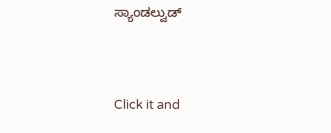ಸ್ಯಾಂಡಲ್ವುಡ್


Click it and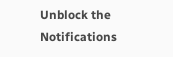Unblock the Notifications